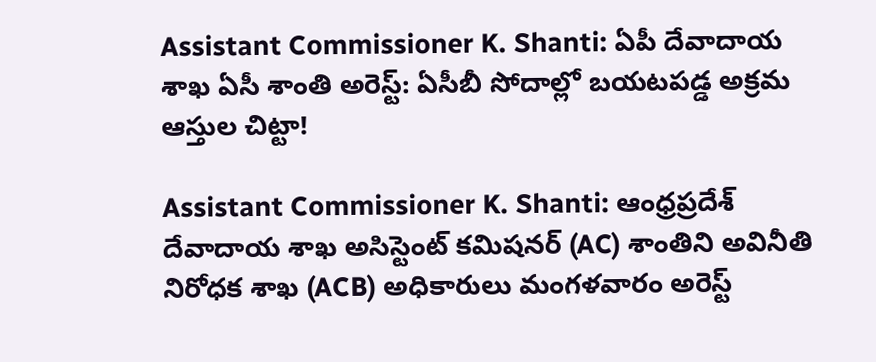Assistant Commissioner K. Shanti: ఏపీ దేవాదాయ శాఖ ఏసీ శాంతి అరెస్ట్: ఏసీబీ సోదాల్లో బయటపడ్డ అక్రమ ఆస్తుల చిట్టా!

Assistant Commissioner K. Shanti: ఆంధ్రప్రదేశ్ దేవాదాయ శాఖ అసిస్టెంట్ కమిషనర్ (AC) శాంతిని అవినీతి నిరోధక శాఖ (ACB) అధికారులు మంగళవారం అరెస్ట్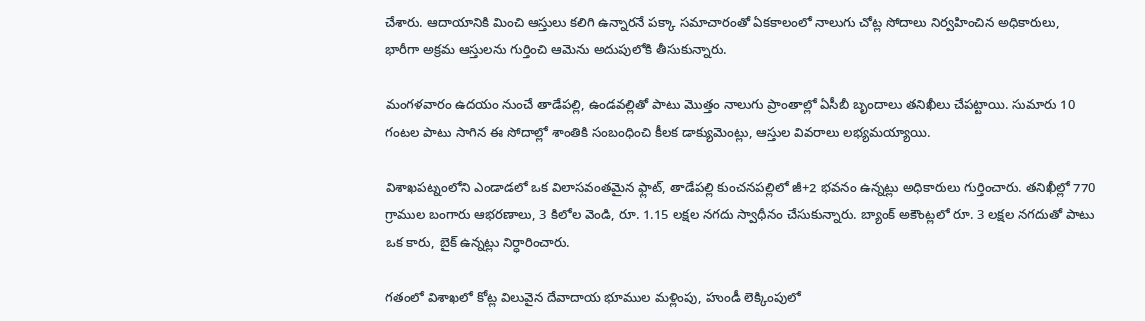చేశారు. ఆదాయానికి మించి ఆస్తులు కలిగి ఉన్నారనే పక్కా సమాచారంతో ఏకకాలంలో నాలుగు చోట్ల సోదాలు నిర్వహించిన అధికారులు, భారీగా అక్రమ ఆస్తులను గుర్తించి ఆమెను అదుపులోకి తీసుకున్నారు.

మంగళవారం ఉదయం నుంచే తాడేపల్లి, ఉండవల్లితో పాటు మొత్తం నాలుగు ప్రాంతాల్లో ఏసీబీ బృందాలు తనిఖీలు చేపట్టాయి. సుమారు 10 గంటల పాటు సాగిన ఈ సోదాల్లో శాంతికి సంబంధించి కీలక డాక్యుమెంట్లు, ఆస్తుల వివరాలు లభ్యమయ్యాయి.

విశాఖపట్నంలోని ఎండాడలో ఒక విలాసవంతమైన ఫ్లాట్, తాడేపల్లి కుంచనపల్లిలో జీ+2 భవనం ఉన్నట్లు అధికారులు గుర్తించారు. తనిఖీల్లో 770 గ్రాముల బంగారు ఆభరణాలు, 3 కిలోల వెండి, రూ. 1.15 లక్షల నగదు స్వాధీనం చేసుకున్నారు. బ్యాంక్ అకౌంట్లలో రూ. 3 లక్షల నగదుతో పాటు ఒక కారు, బైక్ ఉన్నట్లు నిర్ధారించారు.

గతంలో విశాఖలో కోట్ల విలువైన దేవాదాయ భూముల మళ్లింపు, హుండీ లెక్కింపులో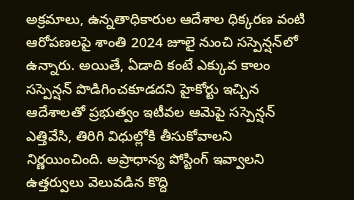అక్రమాలు, ఉన్నతాధికారుల ఆదేశాల ధిక్కరణ వంటి ఆరోపణలపై శాంతి 2024 జూలై నుంచి సస్పెన్షన్‌లో ఉన్నారు. అయితే, ఏడాది కంటే ఎక్కువ కాలం సస్పెన్షన్ పొడిగించకూడదని హైకోర్టు ఇచ్చిన ఆదేశాలతో ప్రభుత్వం ఇటీవల ఆమెపై సస్పెన్షన్ ఎత్తివేసి, తిరిగి విధుల్లోకి తీసుకోవాలని నిర్ణయించింది. అప్రాధాన్య పోస్టింగ్ ఇవ్వాలని ఉత్తర్వులు వెలువడిన కొద్ది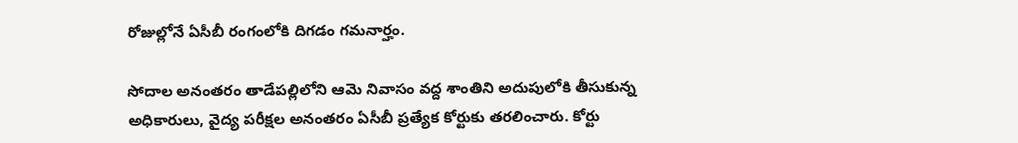రోజుల్లోనే ఏసీబీ రంగంలోకి దిగడం గమనార్హం.

సోదాల అనంతరం తాడేపల్లిలోని ఆమె నివాసం వద్ద శాంతిని అదుపులోకి తీసుకున్న అధికారులు, వైద్య పరీక్షల అనంతరం ఏసీబీ ప్రత్యేక కోర్టుకు తరలించారు. కోర్టు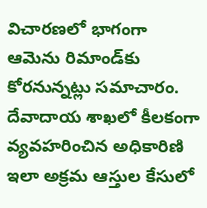విచారణలో భాగంగా ఆమెను రిమాండ్‌కు కోరనున్నట్లు సమాచారం. దేవాదాయ శాఖలో కీలకంగా వ్యవహరించిన అధికారిణి ఇలా అక్రమ ఆస్తుల కేసులో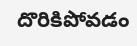దొరికిపోవడం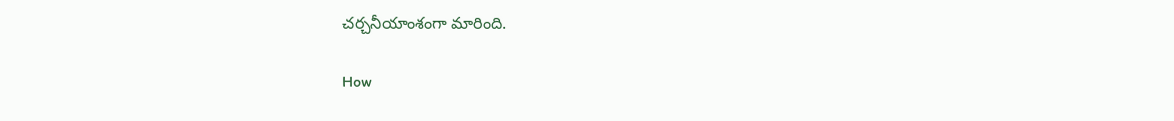చర్చనీయాంశంగా మారింది.

How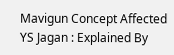Mavigun Concept Affected YS Jagan : Explained By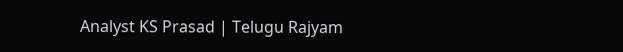Analyst KS Prasad | Telugu Rajyam